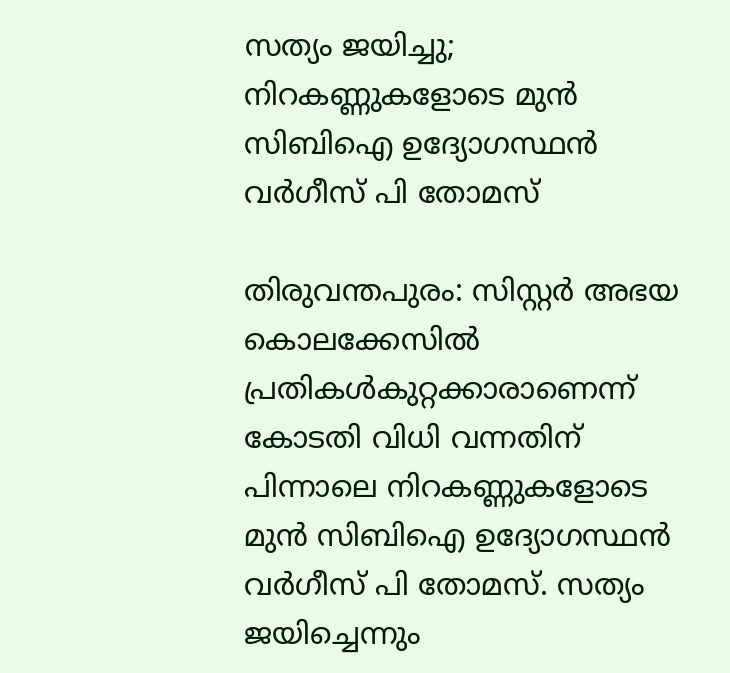സത്യം ജയിച്ചു; നിറകണ്ണുകളോടെ മുന്‍ സിബിഐ ഉദ്യോഗസ്ഥന്‍ വര്‍ഗീസ് പി തോമസ്

തിരുവന്തപുരം: സിസ്റ്റര്‍ അഭയ കൊലക്കേസില്‍ പ്രതികള്‍കുറ്റക്കാരാണെന്ന് കോടതി വിധി വന്നതിന് പിന്നാലെ നിറകണ്ണുകളോടെ മുന്‍ സിബിഐ ഉദ്യോഗസ്ഥന്‍ വര്‍ഗീസ് പി തോമസ്. സത്യം ജയിച്ചെന്നും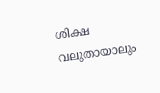ശിക്ഷ വലുതായാലും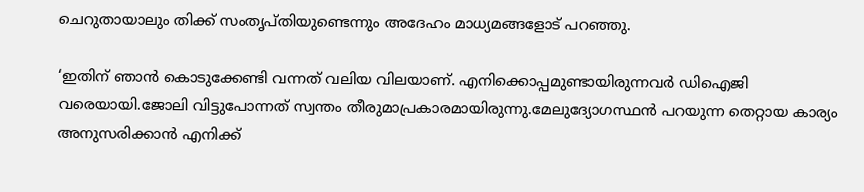ചെറുതായാലും തിക്ക് സംതൃപ്തിയുണ്ടെന്നും അദേഹം മാധ്യമങ്ങളോട് പറഞ്ഞു.

‘ഇതിന് ഞാന്‍ കൊടുക്കേണ്ടി വന്നത് വലിയ വിലയാണ്. എനിക്കൊപ്പമുണ്ടായിരുന്നവര്‍ ഡിഐജി വരെയായി.ജോലി വിട്ടുപോന്നത് സ്വന്തം തീരുമാപ്രകാരമായിരുന്നു.മേലുദ്യോഗസ്ഥന്‍ പറയുന്ന തെറ്റായ കാര്യം അനുസരിക്കാന്‍ എനിക്ക്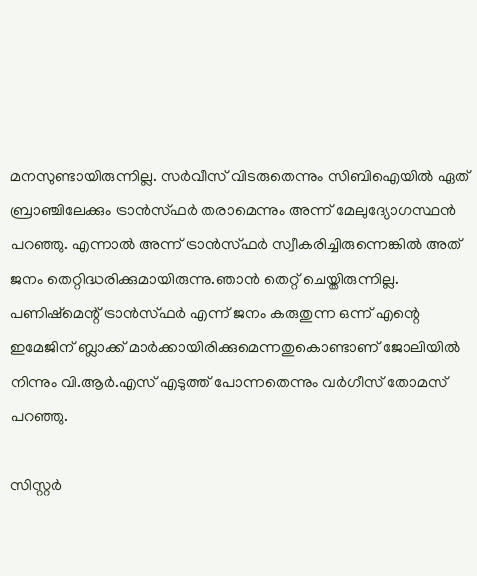മനസുണ്ടായിരുന്നില്ല. സര്‍വീസ് വിടരുതെന്നും സിബിഐയില്‍ ഏത് ബ്രാഞ്ചിലേക്കും ട്രാന്‍സ്ഫര്‍ തരാമെന്നും അന്ന് മേലുദ്യോഗസ്ഥന്‍ പറഞ്ഞു. എന്നാല്‍ അന്ന് ട്രാന്‍സ്ഫര്‍ സ്വീകരിച്ചിരുന്നെങ്കില്‍ അത് ജനം തെറ്റിദ്ധരിക്കുമായിരുന്നു.ഞാന്‍ തെറ്റ് ചെയ്തിരുന്നില്ല. പണിഷ്‌മെന്റ് ട്രാന്‍സ്ഫര്‍ എന്ന് ജനം കരുതുന്ന ഒന്ന് എന്റെ ഇമേജിന് ബ്ലാക്ക് മാര്‍ക്കായിരിക്കുമെന്നതുകൊണ്ടാണ് ജോലിയില്‍ നിന്നും വി.ആര്‍.എസ് എടുത്ത് പോന്നതെന്നും വര്‍ഗീസ് തോമസ് പറഞ്ഞു.

സിസ്റ്റര്‍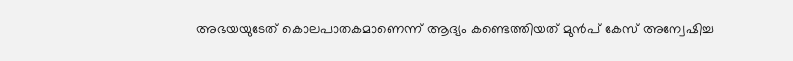അഭയയുടേത് കൊലപാതകമാണെന്ന് ആദ്യം കണ്ടെത്തിയത് മുന്‍പ് കേസ് അന്വേഷിച്ച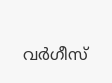വര്‍ഗീസ്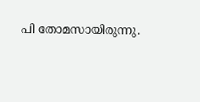പി തോമസായിരുന്നു.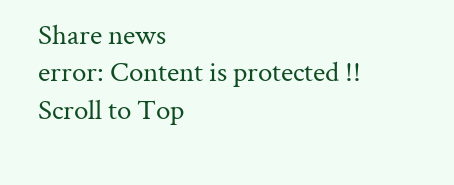Share news
error: Content is protected !!
Scroll to Top